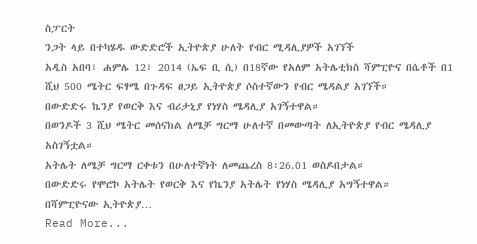ስፓርት
ንጋት ላይ በተካሄዱ ውድድሮች ኢትዮጵያ ሁለት የብር ሚዳሊያዎች አገኘች
አዲስ አበባ፣ ሐምሌ 12፣ 2014 (ኤፍ ቢ ሲ) በ18ኛው የአለም አትሌቲክስ ሻምፒዮና በሴቶች በ1 ሺህ 500 ሜትር ፍፃሜ በጉዳፍ ፀጋይ ኢትዮጵያ ሶስተኛውን የብር ሜዳልያ አገኘች።
በውድድሩ ኬንያ የወርቅ እና ብሪታኒያ የነሃስ ሜዳሊያ አገኝተዋል።
በወንዶች 3 ሺህ ሜትር መሰናክል ለሜቻ ግርማ ሁለተኛ በመውጣት ለኢትዮጵያ የብር ሜዳሊያ አስገኝቷል።
አትሌት ለሜቻ ግርማ ርቀቱን በሁለተኛነት ለመጨረስ 8፡26.01 ወስዶበታል።
በውድድሩ የሞሮኮ አትሌት የወርቅ እና የኬንያ አትሌት የነሃስ ሜዳሊያ አግኝተዋል።
በሻምፒዮናው ኢትዮጵያ…
Read More...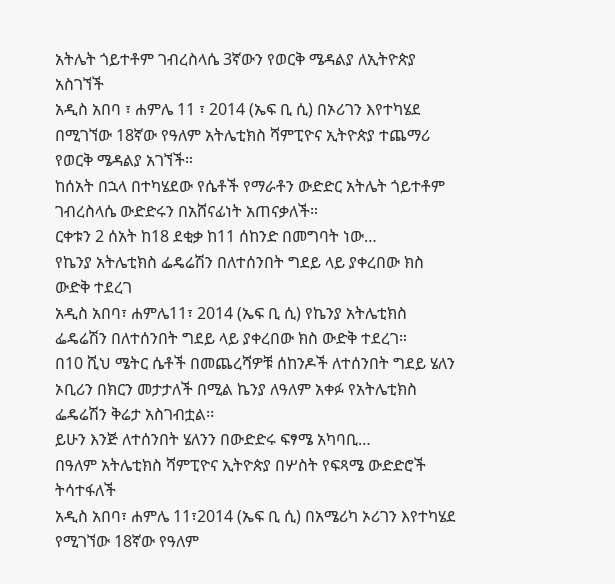አትሌት ጎይተቶም ገብረስላሴ 3ኛውን የወርቅ ሜዳልያ ለኢትዮጵያ አስገኘች
አዲስ አበባ ፣ ሐምሌ 11 ፣ 2014 (ኤፍ ቢ ሲ) በኦሪገን እየተካሄደ በሚገኘው 18ኛው የዓለም አትሌቲክስ ሻምፒዮና ኢትዮጵያ ተጨማሪ የወርቅ ሜዳልያ አገኘች።
ከሰአት በኋላ በተካሄደው የሴቶች የማራቶን ውድድር አትሌት ጎይተቶም ገብረስላሴ ውድድሩን በአሸናፊነት አጠናቃለች።
ርቀቱን 2 ሰአት ከ18 ደቂቃ ከ11 ሰከንድ በመግባት ነው…
የኬንያ አትሌቲክስ ፌዴሬሽን በለተሰንበት ግደይ ላይ ያቀረበው ክስ ውድቅ ተደረገ
አዲስ አበባ፣ ሐምሌ11፣ 2014 (ኤፍ ቢ ሲ) የኬንያ አትሌቲክስ ፌዴሬሽን በለተሰንበት ግደይ ላይ ያቀረበው ክስ ውድቅ ተደረገ።
በ10 ሺህ ሜትር ሴቶች በመጨረሻዎቹ ሰከንዶች ለተሰንበት ግደይ ሄለን ኦቢሪን በክርን መታታለች በሚል ኬንያ ለዓለም አቀፉ የአትሌቲክስ ፌዴሬሽን ቅሬታ አስገብቷል፡፡
ይሁን እንጅ ለተሰንበት ሄለንን በውድድሩ ፍፃሜ አካባቢ…
በዓለም አትሌቲክስ ሻምፒዮና ኢትዮጵያ በሦስት የፍጻሜ ውድድሮች ትሳተፋለች
አዲስ አበባ፣ ሐምሌ 11፣2014 (ኤፍ ቢ ሲ) በአሜሪካ ኦሪገን እየተካሄደ የሚገኘው 18ኛው የዓለም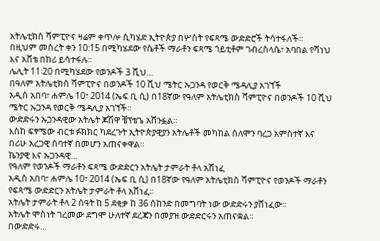አትሌቲክስ ሻምፒዮና ዛሬም ቀጥሎ ሲካሄድ ኢትዮጵያ በሦስት የፍጻሜ ውድድሮች ትሳተፋለች፡፡
በዚህም መሰረት ቀን 10:15 በሚካሄደው የሴቶች ማራቶን ፍጻሜ ጎይቲቶም ገብረስላሴ፣ አባበል የሻነህ እና አሸቴ በከሪ ይሳተፋሉ፡፡
ሌሊት 11፡20 በሚካሄደው የወንዶች 3 ሺህ…
በዓለም አትሌቲክስ ሻምፒዮና በወንዶች 10 ሺህ ሜትር ኡጋንዳ የወርቅ ሜዳሊያ አገኘች
አዲስ አበባ፣ ሐምሌ 10፣ 2014 (ኤፍ ቢ ሲ) በ18ኛው የዓለም አትሌቲክስ ሻምፒዮና በወንዶች 10 ሺህ ሜትር ኡጋንዳ የወርቅ ሜዳሊያ አገኘች።
ውድድሩን ኡጋንዳዊው አትሌት ጆሽዋ ቼፕቴጌ አሸንፏል።
እስከ ፍፃሜው ብርቱ ፉክክር ካደረጉት ኢትዮጵያዊያን አትሌቶች መካከል ሰለሞን ባረጋ አምስተኛ እና በሪሁ አረጋዊ ሰባተኛ በመሆን አጠናቀዋል።
ኬንያዊ እና ኡጋንዳዊ…
የዓለም የወንዶች ማራቶን ፍጻሜ ውድድርን አትሌት ታምራት ቶላ አሸነፈ
አዲስ አበባ፣ ሐምሌ 10፣ 2014 (ኤፍ ቢ ሲ) በ18ኛው የዓለም አትሌቲክስ ሻምፒዮና የወንዶች ማራቶን የፍጻሜ ውድድርን አትሌት ታምራት ቶላ አሸነፈ፡፡
አትሌት ታምራት ቶላ 2 ሰዓት ከ 5 ደቂቃ ከ 36 ሰከንድ በመግባት ነው ውድድሩን ያሸነፈው፡፡
አትሌት ሞስነት ገረመው ደግሞ ሁለተኛ ደረጃን በመያዝ ውድድርሩን አጠናቋል፡፡
በውድድሩ…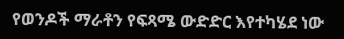የወንዶች ማራቶን የፍጻሜ ውድድር እየተካሄደ ነው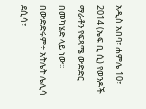አዲስ አበባ፣ ሐምሌ 10፣ 2014 (ኤፍ ቢ ሲ) የወንዶች ማራቶን የፍጻሜ ውድድር በመካሄድ ላይ ነው፡፡
በውድድሩም÷ አትሌት ሌሊሳ ደሲሳ፣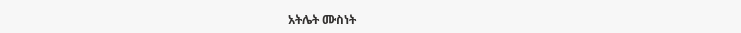አትሌት ሙስነት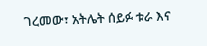ገረመው፣ አትሌት ሰይፉ ቱራ እና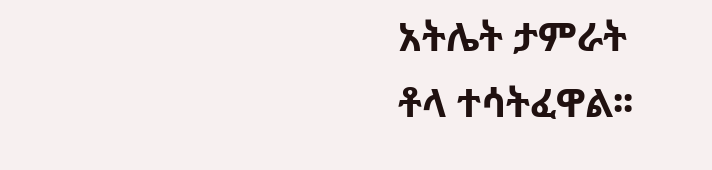አትሌት ታምራት
ቶላ ተሳትፈዋል፡፡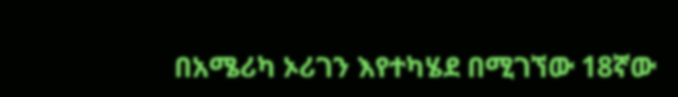በአሜሪካ ኦሪገን እየተካሄደ በሚገኘው 18ኛው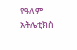የዓለም አትሌቲክስ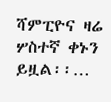ሻምፒዮና ዛሬ ሦስተኛ ቀኑን ይዟል፡፡…